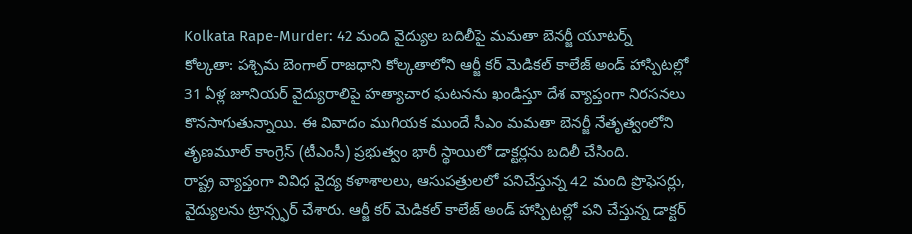Kolkata Rape-Murder: 42 మంది వైద్యుల బదిలీపై మమతా బెనర్జీ యూటర్న్
కోల్కతా: పశ్చిమ బెంగాల్ రాజధాని కోల్కతాలోని ఆర్జీ కర్ మెడికల్ కాలేజ్ అండ్ హాస్పిటల్లో 31 ఏళ్ల జూనియర్ వైద్యురాలిపై హత్యాచార ఘటనను ఖండిస్తూ దేశ వ్యాప్తంగా నిరసనలు కొనసాగుతున్నాయి. ఈ వివాదం ముగియక ముందే సీఎం మమతా బెనర్జీ నేతృత్వంలోని తృణమూల్ కాంగ్రెస్ (టీఎంసీ) ప్రభుత్వం భారీ స్థాయిలో డాక్టర్లను బదిలీ చేసింది.
రాష్ట్ర వ్యాప్తంగా వివిధ వైద్య కళాశాలలు, ఆసుపత్రులలో పనిచేస్తున్న 42 మంది ప్రొఫెసర్లు, వైద్యులను ట్రాన్స్ఫర్ చేశారు. ఆర్జీ కర్ మెడికల్ కాలేజ్ అండ్ హాస్పిటల్లో పని చేస్తున్న డాక్టర్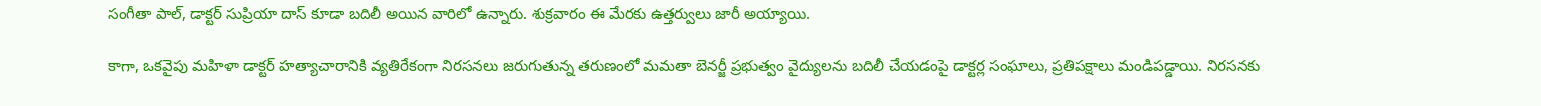సంగీతా పాల్, డాక్టర్ సుప్రియా దాస్ కూడా బదిలీ అయిన వారిలో ఉన్నారు. శుక్రవారం ఈ మేరకు ఉత్తర్వులు జారీ అయ్యాయి.

కాగా, ఒకవైపు మహిళా డాక్టర్ హత్యాచారానికి వ్యతిరేకంగా నిరసనలు జరుగుతున్న తరుణంలో మమతా బెనర్జీ ప్రభుత్వం వైద్యులను బదిలీ చేయడంపై డాక్టర్ల సంఘాలు, ప్రతిపక్షాలు మండిపడ్డాయి. నిరసనకు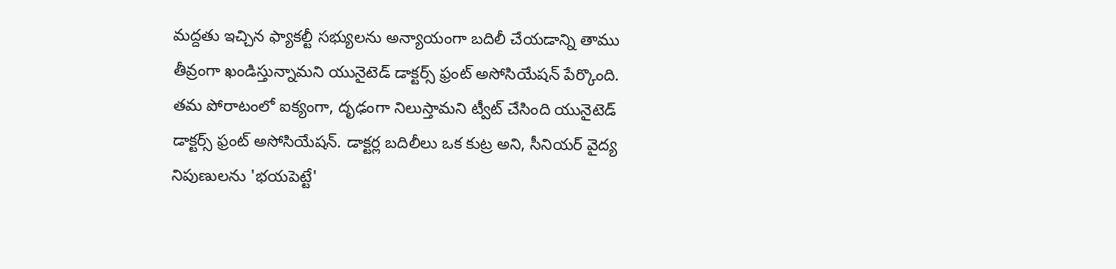మద్దతు ఇచ్చిన ఫ్యాకల్టీ సభ్యులను అన్యాయంగా బదిలీ చేయడాన్ని తాము తీవ్రంగా ఖండిస్తున్నామని యునైటెడ్ డాక్టర్స్ ఫ్రంట్ అసోసియేషన్ పేర్కొంది.
తమ పోరాటంలో ఐక్యంగా, దృఢంగా నిలుస్తామని ట్వీట్ చేసింది యునైటెడ్ డాక్టర్స్ ఫ్రంట్ అసోసియేషన్. డాక్టర్ల బదిలీలు ఒక కుట్ర అని, సీనియర్ వైద్య నిపుణులను 'భయపెట్టే'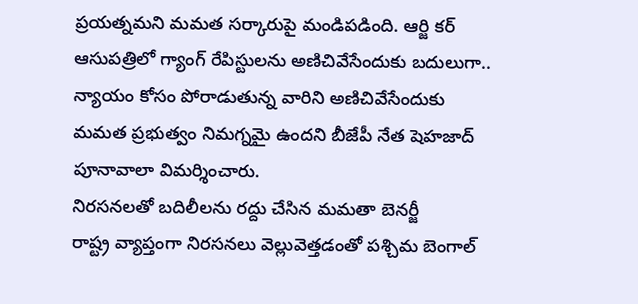ప్రయత్నమని మమత సర్కారుపై మండిపడింది. ఆర్జి కర్ ఆసుపత్రిలో గ్యాంగ్ రేపిస్టులను అణిచివేసేందుకు బదులుగా.. న్యాయం కోసం పోరాడుతున్న వారిని అణిచివేసేందుకు మమత ప్రభుత్వం నిమగ్నమై ఉందని బీజేపీ నేత షెహజాద్ పూనావాలా విమర్శించారు.
నిరసనలతో బదిలీలను రద్దు చేసిన మమతా బెనర్జీ
రాష్ట్ర వ్యాప్తంగా నిరసనలు వెల్లువెత్తడంతో పశ్చిమ బెంగాల్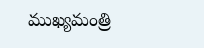ముఖ్యమంత్రి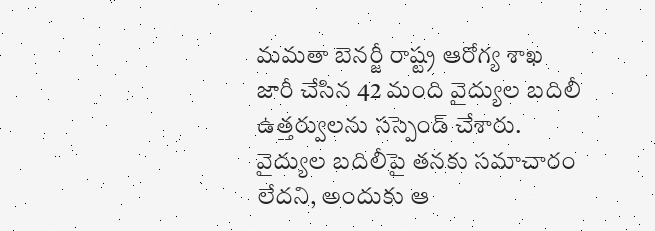మమతా బెనర్జీ రాష్ట్ర ఆరోగ్య శాఖ జారీ చేసిన 42 మంది వైద్యుల బదిలీ ఉత్తర్వులను సస్పెండ్ చేశారు. వైద్యుల బదిలీపై తనకు సమాచారం లేదని, అందుకు ఆ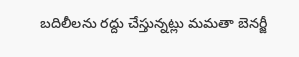బదిలీలను రద్దు చేస్తున్నట్లు మమతా బెనర్జీ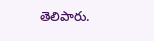తెలిపారు.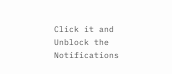Click it and Unblock the Notifications